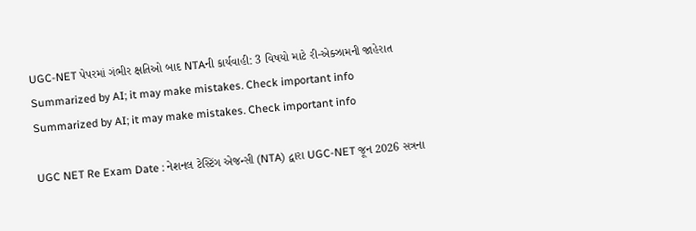UGC-NET પેપરમાં ગંભીર ક્ષતિઓ બાદ NTAની કાર્યવાહી: 3 વિષયો માટે રી-એક્ઝામની જાહેરાત
Summarized by AI; it may make mistakes. Check important info
Summarized by AI; it may make mistakes. Check important info

UGC NET Re Exam Date : નેશનલ ટેસ્ટિંગ એજન્સી (NTA) દ્વારા UGC-NET જૂન 2026 સત્રના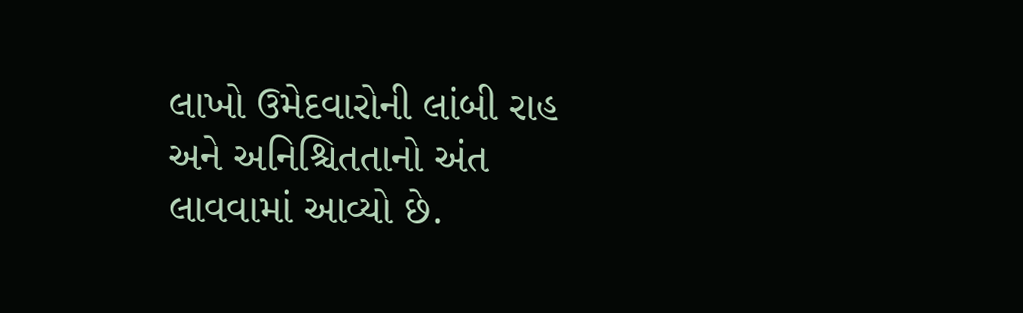લાખો ઉમેદવારોની લાંબી રાહ અને અનિશ્ચિતતાનો અંત લાવવામાં આવ્યો છે.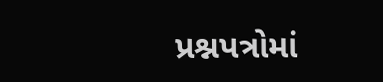પ્રશ્નપત્રોમાં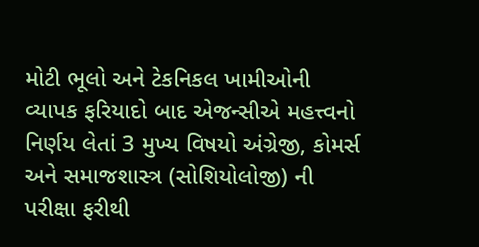મોટી ભૂલો અને ટેકનિકલ ખામીઓની વ્યાપક ફરિયાદો બાદ એજન્સીએ મહત્ત્વનો નિર્ણય લેતાં 3 મુખ્ય વિષયો અંગ્રેજી, કોમર્સ અને સમાજશાસ્ત્ર (સોશિયોલોજી) ની પરીક્ષા ફરીથી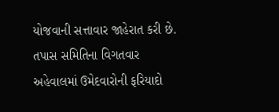યોજવાની સત્તાવાર જાહેરાત કરી છે. તપાસ સમિતિના વિગતવાર અહેવાલમાં ઉમેદવારોની ફરિયાદો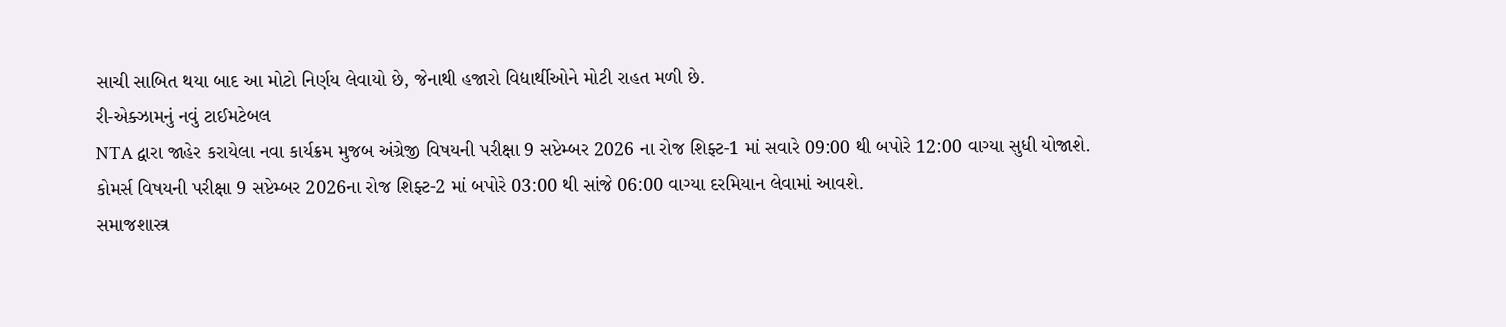સાચી સાબિત થયા બાદ આ મોટો નિર્ણય લેવાયો છે, જેનાથી હજારો વિદ્યાર્થીઓને મોટી રાહત મળી છે.
રી-એક્ઝામનું નવું ટાઈમટેબલ
NTA દ્વારા જાહેર કરાયેલા નવા કાર્યક્રમ મુજબ અંગ્રેજી વિષયની પરીક્ષા 9 સપ્ટેમ્બર 2026 ના રોજ શિફ્ટ-1 માં સવારે 09:00 થી બપોરે 12:00 વાગ્યા સુધી યોજાશે.
કોમર્સ વિષયની પરીક્ષા 9 સપ્ટેમ્બર 2026ના રોજ શિફ્ટ-2 માં બપોરે 03:00 થી સાંજે 06:00 વાગ્યા દરમિયાન લેવામાં આવશે.
સમાજશાસ્ત્ર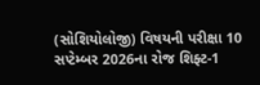(સોશિયોલોજી) વિષયની પરીક્ષા 10 સપ્ટેમ્બર 2026ના રોજ શિફ્ટ-1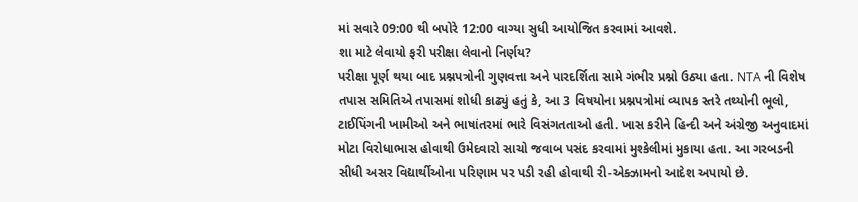માં સવારે 09:00 થી બપોરે 12:00 વાગ્યા સુધી આયોજિત કરવામાં આવશે.
શા માટે લેવાયો ફરી પરીક્ષા લેવાનો નિર્ણય?
પરીક્ષા પૂર્ણ થયા બાદ પ્રશ્નપત્રોની ગુણવત્તા અને પારદર્શિતા સામે ગંભીર પ્રશ્નો ઉઠ્યા હતા. NTA ની વિશેષ તપાસ સમિતિએ તપાસમાં શોધી કાઢ્યું હતું કે, આ 3 વિષયોના પ્રશ્નપત્રોમાં વ્યાપક સ્તરે તથ્યોની ભૂલો, ટાઈપિંગની ખામીઓ અને ભાષાંતરમાં ભારે વિસંગતતાઓ હતી. ખાસ કરીને હિન્દી અને અંગ્રેજી અનુવાદમાં મોટા વિરોધાભાસ હોવાથી ઉમેદવારો સાચો જવાબ પસંદ કરવામાં મુશ્કેલીમાં મુકાયા હતા. આ ગરબડની સીધી અસર વિદ્યાર્થીઓના પરિણામ પર પડી રહી હોવાથી રી-એક્ઝામનો આદેશ અપાયો છે.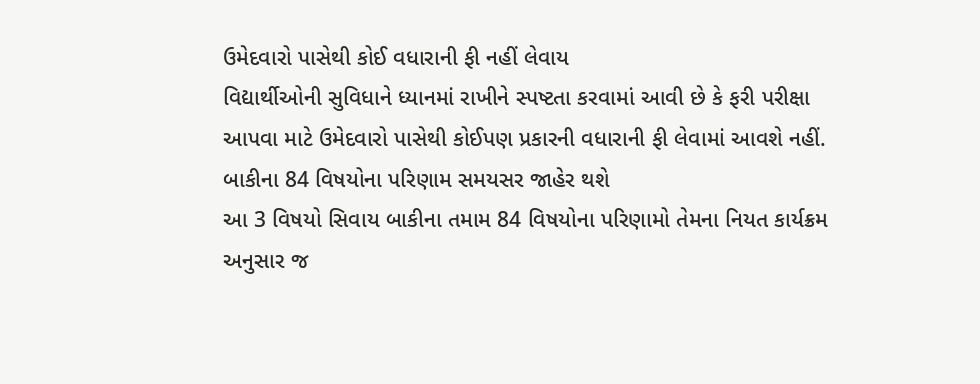ઉમેદવારો પાસેથી કોઈ વધારાની ફી નહીં લેવાય
વિદ્યાર્થીઓની સુવિધાને ધ્યાનમાં રાખીને સ્પષ્ટતા કરવામાં આવી છે કે ફરી પરીક્ષા આપવા માટે ઉમેદવારો પાસેથી કોઈપણ પ્રકારની વધારાની ફી લેવામાં આવશે નહીં.
બાકીના 84 વિષયોના પરિણામ સમયસર જાહેર થશે
આ 3 વિષયો સિવાય બાકીના તમામ 84 વિષયોના પરિણામો તેમના નિયત કાર્યક્રમ અનુસાર જ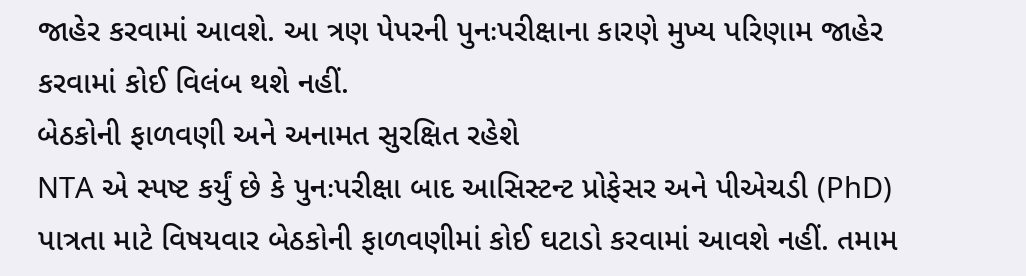જાહેર કરવામાં આવશે. આ ત્રણ પેપરની પુનઃપરીક્ષાના કારણે મુખ્ય પરિણામ જાહેર કરવામાં કોઈ વિલંબ થશે નહીં.
બેઠકોની ફાળવણી અને અનામત સુરક્ષિત રહેશે
NTA એ સ્પષ્ટ કર્યું છે કે પુનઃપરીક્ષા બાદ આસિસ્ટન્ટ પ્રોફેસર અને પીએચડી (PhD) પાત્રતા માટે વિષયવાર બેઠકોની ફાળવણીમાં કોઈ ઘટાડો કરવામાં આવશે નહીં. તમામ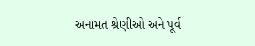અનામત શ્રેણીઓ અને પૂર્વ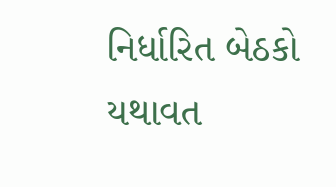નિર્ધારિત બેઠકો યથાવત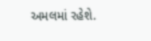અમલમાં રહેશે.